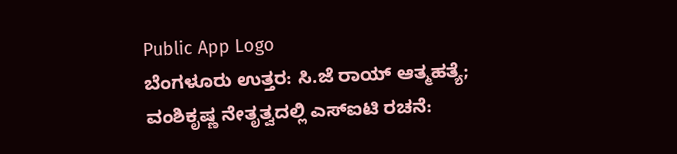Public App Logo
ಬೆಂಗಳೂರು ಉತ್ತರ: ಸಿ.ಜೆ ರಾಯ್‌ ಆತ್ಮಹತ್ಯೆ; ವಂಶಿಕೃಷ್ಣ ನೇತೃತ್ವದಲ್ಲಿ ಎಸ್ಐಟಿ‌ ರಚನೆ: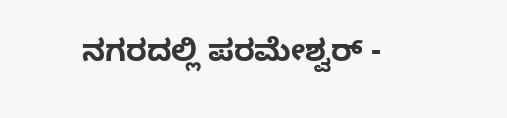ನಗರದಲ್ಲಿ ಪರಮೇಶ್ವರ್ -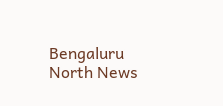Bengaluru North News